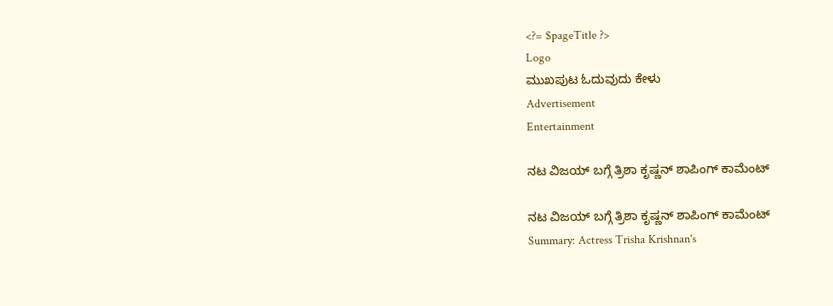<?= $pageTitle ?>
Logo
ಮುಖಪುಟ ಓದುವುದು ಕೇಳು
Advertisement
Entertainment

ನಟ ವಿಜಯ್ ಬಗ್ಗೆ ತ್ರಿಶಾ ಕೃಷ್ಣನ್ ಶಾಪಿಂಗ್ ಕಾಮೆಂಟ್

ನಟ ವಿಜಯ್ ಬಗ್ಗೆ ತ್ರಿಶಾ ಕೃಷ್ಣನ್ ಶಾಪಿಂಗ್ ಕಾಮೆಂಟ್
Summary: Actress Trisha Krishnan's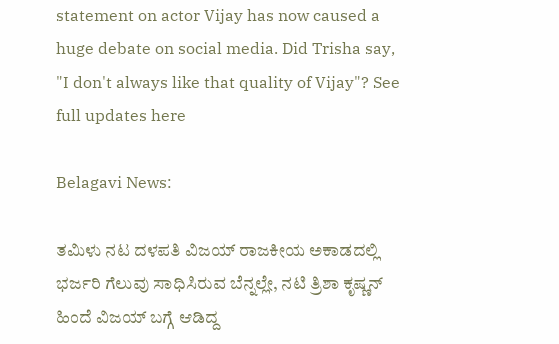statement on actor Vijay has now caused a huge debate on social media. Did Trisha say, "I don't always like that quality of Vijay"? See full updates here

Belagavi News:

ತಮಿಳು ನಟ ದಳಪತಿ ವಿಜಯ್ ರಾಜಕೀಯ ಅಕಾಡದಲ್ಲಿ ಭರ್ಜರಿ ಗೆಲುವು ಸಾಧಿಸಿರುವ ಬೆನ್ನಲ್ಲೇ, ನಟಿ ತ್ರಿಶಾ ಕೃಷ್ಣನ್ ಹಿಂದೆ ವಿಜಯ್ ಬಗ್ಗೆ ಆಡಿದ್ದ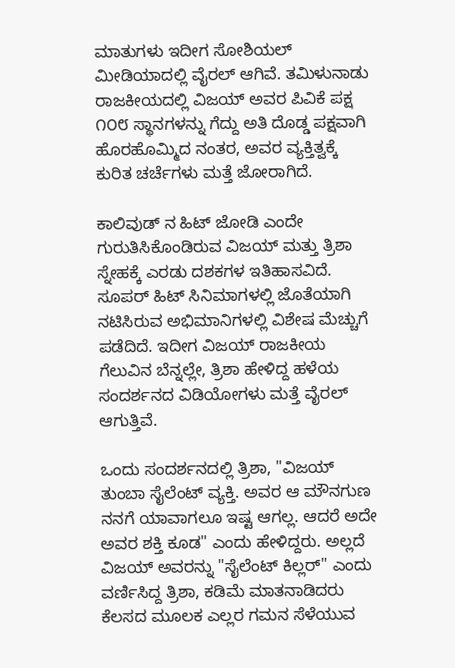ಮಾತುಗಳು ಇದೀಗ ಸೋಶಿಯಲ್ ಮೀಡಿಯಾದಲ್ಲಿ ವೈರಲ್ ಆಗಿವೆ. ತಮಿಳುನಾಡು ರಾಜಕೀಯದಲ್ಲಿ ವಿಜಯ್ ಅವರ ಪಿವಿಕೆ ಪಕ್ಷ ೧೦೮ ಸ್ಥಾನಗಳನ್ನು ಗೆದ್ದು ಅತಿ ದೊಡ್ಡ ಪಕ್ಷವಾಗಿ ಹೊರಹೊಮ್ಮಿದ ನಂತರ, ಅವರ ವ್ಯಕ್ತಿತ್ವಕ್ಕೆ ಕುರಿತ ಚರ್ಚೆಗಳು ಮತ್ತೆ ಜೋರಾಗಿದೆ.

ಕಾಲಿವುಡ್ ನ ಹಿಟ್ ಜೋಡಿ ಎಂದೇ ಗುರುತಿಸಿಕೊಂಡಿರುವ ವಿಜಯ್ ಮತ್ತು ತ್ರಿಶಾ ಸ್ನೇಹಕ್ಕೆ ಎರಡು ದಶಕಗಳ ಇತಿಹಾಸವಿದೆ. ಸೂಪರ್ ಹಿಟ್ ಸಿನಿಮಾಗಳಲ್ಲಿ ಜೊತೆಯಾಗಿ ನಟಿಸಿರುವ ಅಭಿಮಾನಿಗಳಲ್ಲಿ ವಿಶೇಷ ಮೆಚ್ಚುಗೆ ಪಡೆದಿದೆ. ಇದೀಗ ವಿಜಯ್ ರಾಜಕೀಯ ಗೆಲುವಿನ ಬೆನ್ನಲ್ಲೇ, ತ್ರಿಶಾ ಹೇಳಿದ್ದ ಹಳೆಯ ಸಂದರ್ಶನದ ವಿಡಿಯೋಗಳು ಮತ್ತೆ ವೈರಲ್ ಆಗುತ್ತಿವೆ.

ಒಂದು ಸಂದರ್ಶನದಲ್ಲಿ ತ್ರಿಶಾ, "ವಿಜಯ್ ತುಂಬಾ ಸೈಲೆಂಟ್ ವ್ಯಕ್ತಿ. ಅವರ ಆ ಮೌನಗುಣ ನನಗೆ ಯಾವಾಗಲೂ ಇಷ್ಟ ಆಗಲ್ಲ. ಆದರೆ ಅದೇ ಅವರ ಶಕ್ತಿ ಕೂಡ" ಎಂದು ಹೇಳಿದ್ದರು. ಅಲ್ಲದೆ ವಿಜಯ್ ಅವರನ್ನು "ಸೈಲೆಂಟ್ ಕಿಲ್ಲರ್" ಎಂದು ವರ್ಣಿಸಿದ್ದ ತ್ರಿಶಾ, ಕಡಿಮೆ ಮಾತನಾಡಿದರು ಕೆಲಸದ ಮೂಲಕ ಎಲ್ಲರ ಗಮನ ಸೆಳೆಯುವ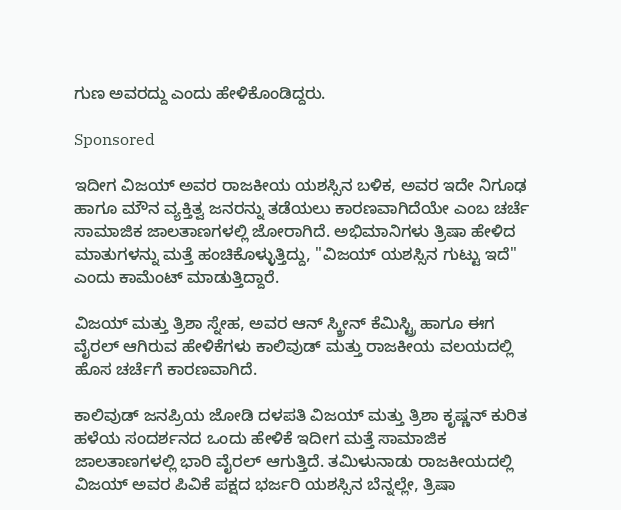ಗುಣ ಅವರದ್ದು ಎಂದು ಹೇಳಿಕೊಂಡಿದ್ದರು.

Sponsored

ಇದೀಗ ವಿಜಯ್ ಅವರ ರಾಜಕೀಯ ಯಶಸ್ಸಿನ ಬಳಿಕ, ಅವರ ಇದೇ ನಿಗೂಢ ಹಾಗೂ ಮೌನ ವ್ಯಕ್ತಿತ್ವ ಜನರನ್ನು ತಡೆಯಲು ಕಾರಣವಾಗಿದೆಯೇ ಎಂಬ ಚರ್ಚೆ ಸಾಮಾಜಿಕ ಜಾಲತಾಣಗಳಲ್ಲಿ ಜೋರಾಗಿದೆ. ಅಭಿಮಾನಿಗಳು ತ್ರಿಷಾ ಹೇಳಿದ ಮಾತುಗಳನ್ನು ಮತ್ತೆ ಹಂಚಿಕೊಳ್ಳುತ್ತಿದ್ದು, "ವಿಜಯ್ ಯಶಸ್ಸಿನ ಗುಟ್ಟು ಇದೆ" ಎಂದು ಕಾಮೆಂಟ್ ಮಾಡುತ್ತಿದ್ದಾರೆ.

ವಿಜಯ್ ಮತ್ತು ತ್ರಿಶಾ ಸ್ನೇಹ, ಅವರ ಆನ್ ಸ್ಕ್ರೀನ್ ಕೆಮಿಸ್ಟ್ರಿ ಹಾಗೂ ಈಗ ವೈರಲ್ ಆಗಿರುವ ಹೇಳಿಕೆಗಳು ಕಾಲಿವುಡ್ ಮತ್ತು ರಾಜಕೀಯ ವಲಯದಲ್ಲಿ ಹೊಸ ಚರ್ಚೆಗೆ ಕಾರಣವಾಗಿದೆ.

ಕಾಲಿವುಡ್ ಜನಪ್ರಿಯ ಜೋಡಿ ದಳಪತಿ ವಿಜಯ್ ಮತ್ತು ತ್ರಿಶಾ ಕೃಷ್ಣನ್ ಕುರಿತ ಹಳೆಯ ಸಂದರ್ಶನದ ಒಂದು ಹೇಳಿಕೆ ಇದೀಗ ಮತ್ತೆ ಸಾಮಾಜಿಕ ಜಾಲತಾಣಗಳಲ್ಲಿ ಭಾರಿ ವೈರಲ್ ಆಗುತ್ತಿದೆ. ತಮಿಳುನಾಡು ರಾಜಕೀಯದಲ್ಲಿ ವಿಜಯ್ ಅವರ ಪಿವಿಕೆ ಪಕ್ಷದ ಭರ್ಜರಿ ಯಶಸ್ಸಿನ ಬೆನ್ನಲ್ಲೇ, ತ್ರಿಷಾ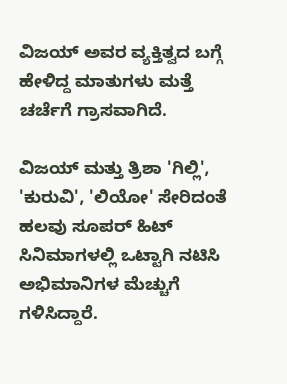ವಿಜಯ್ ಅವರ ವ್ಯಕ್ತಿತ್ವದ ಬಗ್ಗೆ ಹೇಳಿದ್ದ ಮಾತುಗಳು ಮತ್ತೆ ಚರ್ಚೆಗೆ ಗ್ರಾಸವಾಗಿದೆ.

ವಿಜಯ್ ಮತ್ತು ತ್ರಿಶಾ 'ಗಿಲ್ಲಿ', 'ಕುರುವಿ', 'ಲಿಯೋ' ಸೇರಿದಂತೆ ಹಲವು ಸೂಪರ್ ಹಿಟ್ ಸಿನಿಮಾಗಳಲ್ಲಿ ಒಟ್ಟಾಗಿ ನಟಿಸಿ ಅಭಿಮಾನಿಗಳ ಮೆಚ್ಚುಗೆ ಗಳಿಸಿದ್ದಾರೆ.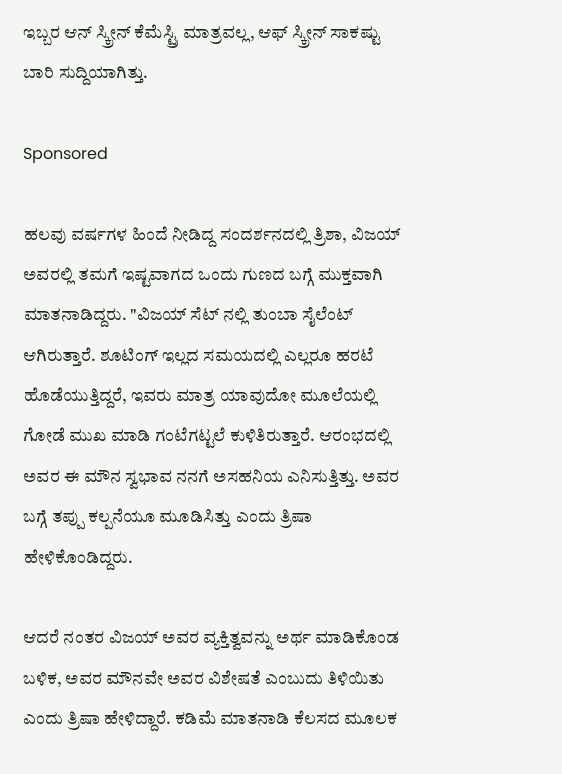ಇಬ್ಬರ ಆನ್ ಸ್ಕ್ರೀನ್ ಕೆಮೆಸ್ಟ್ರಿ ಮಾತ್ರವಲ್ಲ, ಆಫ್ ಸ್ಕ್ರೀನ್ ಸಾಕಷ್ಟು ಬಾರಿ ಸುದ್ದಿಯಾಗಿತ್ತು.

Sponsored

ಹಲವು ವರ್ಷಗಳ ಹಿಂದೆ ನೀಡಿದ್ದ ಸಂದರ್ಶನದಲ್ಲಿ ತ್ರಿಶಾ, ವಿಜಯ್ ಅವರಲ್ಲಿ ತಮಗೆ ಇಷ್ಟವಾಗದ ಒಂದು ಗುಣದ ಬಗ್ಗೆ ಮುಕ್ತವಾಗಿ ಮಾತನಾಡಿದ್ದರು. "ವಿಜಯ್ ಸೆಟ್ ನಲ್ಲಿ ತುಂಬಾ ಸೈಲೆಂಟ್ ಆಗಿರುತ್ತಾರೆ. ಶೂಟಿಂಗ್ ಇಲ್ಲದ ಸಮಯದಲ್ಲಿ ಎಲ್ಲರೂ ಹರಟೆ ಹೊಡೆಯುತ್ತಿದ್ದರೆ, ಇವರು ಮಾತ್ರ ಯಾವುದೋ ಮೂಲೆಯಲ್ಲಿ ಗೋಡೆ ಮುಖ ಮಾಡಿ ಗಂಟೆಗಟ್ಟಲೆ ಕುಳಿತಿರುತ್ತಾರೆ. ಆರಂಭದಲ್ಲಿ ಅವರ ಈ ಮೌನ ಸ್ವಭಾವ ನನಗೆ ಅಸಹನಿಯ ಎನಿಸುತ್ತಿತ್ತು. ಅವರ ಬಗ್ಗೆ ತಪ್ಪು ಕಲ್ಪನೆಯೂ ಮೂಡಿಸಿತ್ತು ಎಂದು ತ್ರಿಷಾ ಹೇಳಿಕೊಂಡಿದ್ದರು.

ಆದರೆ ನಂತರ ವಿಜಯ್ ಅವರ ವ್ಯಕ್ತಿತ್ವವನ್ನು ಅರ್ಥ ಮಾಡಿಕೊಂಡ ಬಳಿಕ, ಅವರ ಮೌನವೇ ಅವರ ವಿಶೇಷತೆ ಎಂಬುದು ತಿಳಿಯಿತು ಎಂದು ತ್ರಿಷಾ ಹೇಳಿದ್ದಾರೆ. ಕಡಿಮೆ ಮಾತನಾಡಿ ಕೆಲಸದ ಮೂಲಕ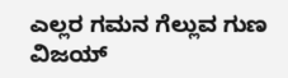ಎಲ್ಲರ ಗಮನ ಗೆಲ್ಲುವ ಗುಣ ವಿಜಯ್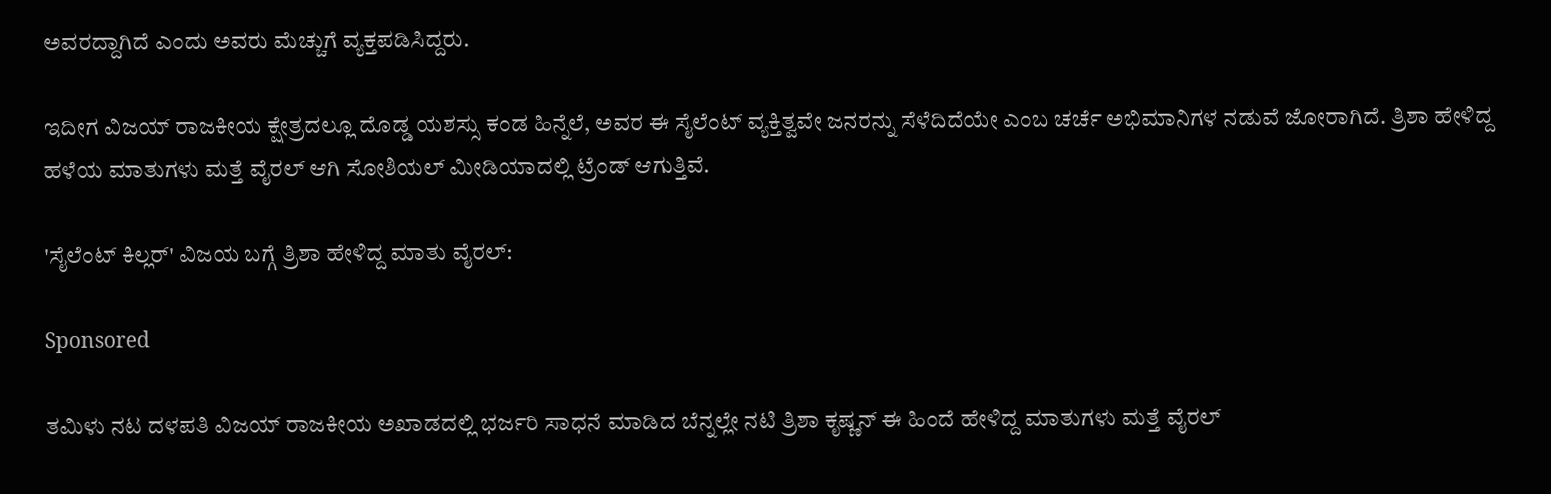ಅವರದ್ದಾಗಿದೆ ಎಂದು ಅವರು ಮೆಚ್ಚುಗೆ ವ್ಯಕ್ತಪಡಿಸಿದ್ದರು.

ಇದೀಗ ವಿಜಯ್ ರಾಜಕೀಯ ಕ್ಷೇತ್ರದಲ್ಲೂ ದೊಡ್ಡ ಯಶಸ್ಸು ಕಂಡ ಹಿನ್ನೆಲೆ, ಅವರ ಈ ಸೈಲೆಂಟ್ ವ್ಯಕ್ತಿತ್ವವೇ ಜನರನ್ನು ಸೆಳೆದಿದೆಯೇ ಎಂಬ ಚರ್ಚೆ ಅಭಿಮಾನಿಗಳ ನಡುವೆ ಜೋರಾಗಿದೆ. ತ್ರಿಶಾ ಹೇಳಿದ್ದ ಹಳೆಯ ಮಾತುಗಳು ಮತ್ತೆ ವೈರಲ್ ಆಗಿ ಸೋಶಿಯಲ್ ಮೀಡಿಯಾದಲ್ಲಿ ಟ್ರೆಂಡ್ ಆಗುತ್ತಿವೆ.

'ಸೈಲೆಂಟ್ ಕಿಲ್ಲರ್' ವಿಜಯ ಬಗ್ಗೆ ತ್ರಿಶಾ ಹೇಳಿದ್ದ ಮಾತು ವೈರಲ್:

Sponsored

ತಮಿಳು ನಟ ದಳಪತಿ ವಿಜಯ್ ರಾಜಕೀಯ ಅಖಾಡದಲ್ಲಿ ಭರ್ಜರಿ ಸಾಧನೆ ಮಾಡಿದ ಬೆನ್ನಲ್ಲೇ ನಟಿ ತ್ರಿಶಾ ಕೃಷ್ಣನ್ ಈ ಹಿಂದೆ ಹೇಳಿದ್ದ ಮಾತುಗಳು ಮತ್ತೆ ವೈರಲ್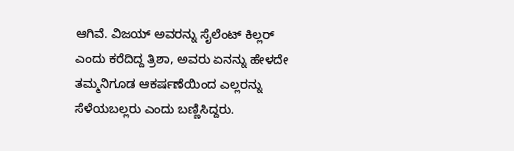ಆಗಿವೆ. ವಿಜಯ್ ಅವರನ್ನು ಸೈಲೆಂಟ್ ಕಿಲ್ಲರ್ ಎಂದು ಕರೆದಿದ್ದ ತ್ರಿಶಾ, ಅವರು ಏನನ್ನು ಹೇಳದೇ ತಮ್ಮನಿಗೂಡ ಆಕರ್ಷಣೆಯಿಂದ ಎಲ್ಲರನ್ನು ಸೆಳೆಯಬಲ್ಲರು ಎಂದು ಬಣ್ಣಿಸಿದ್ದರು.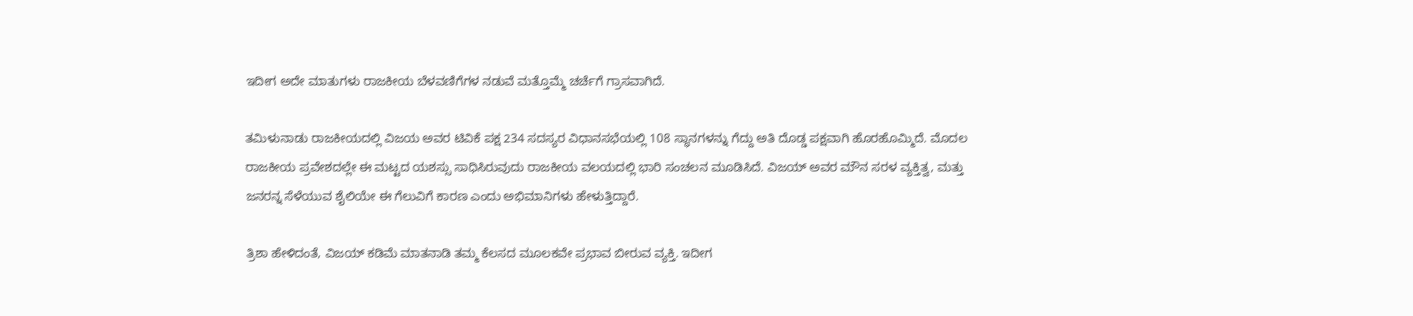ಇದೀಗ ಅದೇ ಮಾತುಗಳು ರಾಜಕೀಯ ಬೆಳವಣಿಗೆಗಳ ನಡುವೆ ಮತ್ತೊಮ್ಮೆ ಚರ್ಚೆಗೆ ಗ್ರಾಸವಾಗಿದೆ.

ತಮಿಳುನಾಡು ರಾಜಕೀಯದಲ್ಲಿ ವಿಜಯ ಅವರ ಟಿವಿಕೆ ಪಕ್ಷ 234 ಸದಸ್ಯರ ವಿಧಾನಸಭೆಯಲ್ಲಿ 108 ಸ್ಥಾನಗಳನ್ನು ಗೆದ್ದು ಅತಿ ದೊಡ್ಡ ಪಕ್ಷವಾಗಿ ಹೊರಹೊಮ್ಮಿದೆ. ಮೊದಲ ರಾಜಕೀಯ ಪ್ರವೇಶದಲ್ಲೇ ಈ ಮಟ್ಟದ ಯಶಸ್ಸು ಸಾಧಿಸಿರುವುದು ರಾಜಕೀಯ ವಲಯದಲ್ಲಿ ಭಾರಿ ಸಂಚಲನ ಮೂಡಿಸಿದೆ. ವಿಜಯ್ ಅವರ ಮೌನ ಸರಳ ವ್ಯಕ್ತಿತ್ವ, ಮತ್ತು ಜನರನ್ನ ಸೆಳೆಯುವ ಶೈಲಿಯೇ ಈ ಗೆಲುವಿಗೆ ಕಾರಣ ಎಂದು ಅಭಿಮಾನಿಗಳು ಹೇಳುತ್ತಿದ್ದಾರೆ.

ತ್ರಿಶಾ ಹೇಳಿದಂತೆ, ವಿಜಯ್ ಕಡಿಮೆ ಮಾತನಾಡಿ ತಮ್ಮ ಕೆಲಸದ ಮೂಲಕವೇ ಪ್ರಭಾವ ಬೀರುವ ವ್ಯಕ್ತಿ. ಇದೀಗ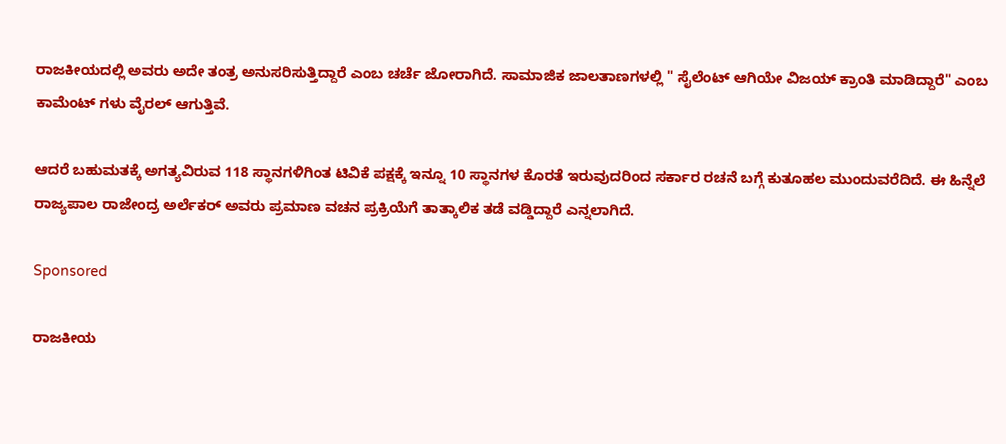ರಾಜಕೀಯದಲ್ಲಿ ಅವರು ಅದೇ ತಂತ್ರ ಅನುಸರಿಸುತ್ತಿದ್ದಾರೆ ಎಂಬ ಚರ್ಚೆ ಜೋರಾಗಿದೆ. ಸಾಮಾಜಿಕ ಜಾಲತಾಣಗಳಲ್ಲಿ " ಸೈಲೆಂಟ್ ಆಗಿಯೇ ವಿಜಯ್ ಕ್ರಾಂತಿ ಮಾಡಿದ್ದಾರೆ" ಎಂಬ ಕಾಮೆಂಟ್ ಗಳು ವೈರಲ್ ಆಗುತ್ತಿವೆ.

ಆದರೆ ಬಹುಮತಕ್ಕೆ ಅಗತ್ಯವಿರುವ 118 ಸ್ಥಾನಗಳಿಗಿಂತ ಟಿವಿಕೆ ಪಕ್ಷಕ್ಕೆ ಇನ್ನೂ 10 ಸ್ಥಾನಗಳ ಕೊರತೆ ಇರುವುದರಿಂದ ಸರ್ಕಾರ ರಚನೆ ಬಗ್ಗೆ ಕುತೂಹಲ ಮುಂದುವರೆದಿದೆ. ಈ ಹಿನ್ನೆಲೆ ರಾಜ್ಯಪಾಲ ರಾಜೇಂದ್ರ ಅರ್ಲೆಕರ್ ಅವರು ಪ್ರಮಾಣ ವಚನ ಪ್ರಕ್ರಿಯೆಗೆ ತಾತ್ಕಾಲಿಕ ತಡೆ ವಡ್ಡಿದ್ದಾರೆ ಎನ್ನಲಾಗಿದೆ.

Sponsored

ರಾಜಕೀಯ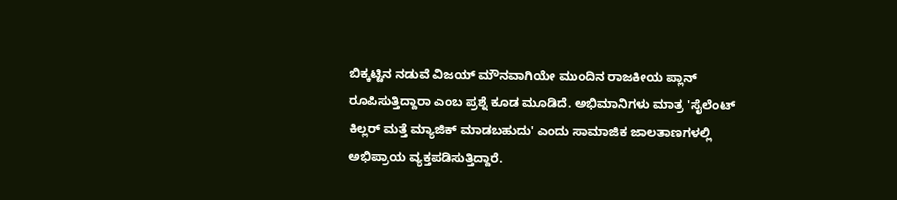ಬಿಕ್ಕಟ್ಟಿನ ನಡುವೆ ವಿಜಯ್ ಮೌನವಾಗಿಯೇ ಮುಂದಿನ ರಾಜಕೀಯ ಪ್ಲಾನ್ ರೂಪಿಸುತ್ತಿದ್ದಾರಾ ಎಂಬ ಪ್ರಶ್ನೆ ಕೂಡ ಮೂಡಿದೆ. ಅಭಿಮಾನಿಗಳು ಮಾತ್ರ 'ಸೈಲೆಂಟ್ ಕಿಲ್ಲರ್ ಮತ್ತೆ ಮ್ಯಾಜಿಕ್ ಮಾಡಬಹುದು' ಎಂದು ಸಾಮಾಜಿಕ ಜಾಲತಾಣಗಳಲ್ಲಿ ಅಭಿಪ್ರಾಯ ವ್ಯಕ್ತಪಡಿಸುತ್ತಿದ್ದಾರೆ.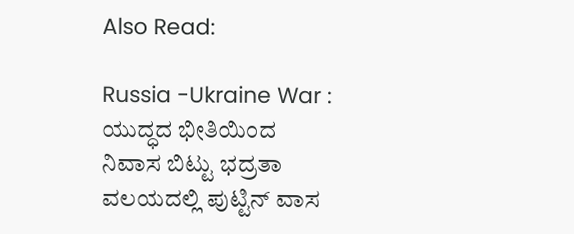Also Read:

Russia -Ukraine War : ಯುದ್ಧದ ಭೀತಿಯಿಂದ ನಿವಾಸ ಬಿಟ್ಟು ಭದ್ರತಾ ವಲಯದಲ್ಲಿ ಪುಟ್ಟಿನ್ ವಾಸ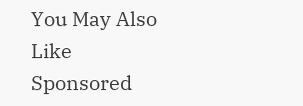You May Also Like
Sponsored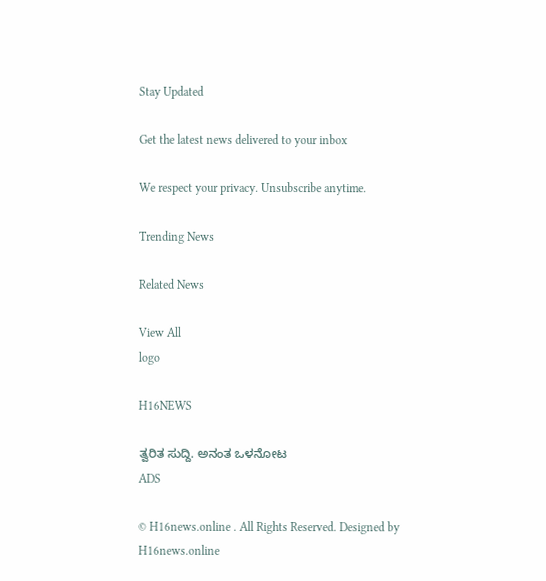Stay Updated

Get the latest news delivered to your inbox

We respect your privacy. Unsubscribe anytime.

Trending News

Related News

View All
logo

H16NEWS

ತ್ವರಿತ ಸುದ್ದಿ. ಅನಂತ ಒಳನೋಟ
ADS

© H16news.online . All Rights Reserved. Designed by H16news.online